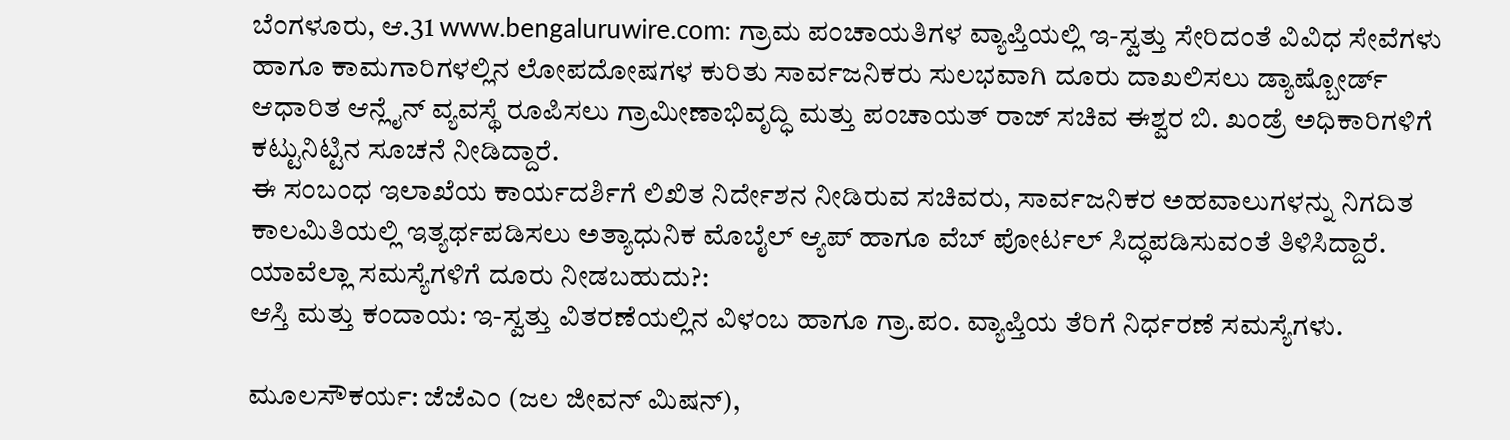ಬೆಂಗಳೂರು, ಆ.31 www.bengaluruwire.com: ಗ್ರಾಮ ಪಂಚಾಯತಿಗಳ ವ್ಯಾಪ್ತಿಯಲ್ಲಿ ಇ-ಸ್ವತ್ತು ಸೇರಿದಂತೆ ವಿವಿಧ ಸೇವೆಗಳು ಹಾಗೂ ಕಾಮಗಾರಿಗಳಲ್ಲಿನ ಲೋಪದೋಷಗಳ ಕುರಿತು ಸಾರ್ವಜನಿಕರು ಸುಲಭವಾಗಿ ದೂರು ದಾಖಲಿಸಲು ಡ್ಯಾಷ್ಬೋರ್ಡ್ ಆಧಾರಿತ ಆನ್ಲೈನ್ ವ್ಯವಸ್ಥೆ ರೂಪಿಸಲು ಗ್ರಾಮೀಣಾಭಿವೃದ್ಧಿ ಮತ್ತು ಪಂಚಾಯತ್ ರಾಜ್ ಸಚಿವ ಈಶ್ವರ ಬಿ. ಖಂಡ್ರೆ ಅಧಿಕಾರಿಗಳಿಗೆ ಕಟ್ಟುನಿಟ್ಟಿನ ಸೂಚನೆ ನೀಡಿದ್ದಾರೆ.
ಈ ಸಂಬಂಧ ಇಲಾಖೆಯ ಕಾರ್ಯದರ್ಶಿಗೆ ಲಿಖಿತ ನಿರ್ದೇಶನ ನೀಡಿರುವ ಸಚಿವರು, ಸಾರ್ವಜನಿಕರ ಅಹವಾಲುಗಳನ್ನು ನಿಗದಿತ ಕಾಲಮಿತಿಯಲ್ಲಿ ಇತ್ಯರ್ಥಪಡಿಸಲು ಅತ್ಯಾಧುನಿಕ ಮೊಬೈಲ್ ಆ್ಯಪ್ ಹಾಗೂ ವೆಬ್ ಪೋರ್ಟಲ್ ಸಿದ್ಧಪಡಿಸುವಂತೆ ತಿಳಿಸಿದ್ದಾರೆ.
ಯಾವೆಲ್ಲಾ ಸಮಸ್ಯೆಗಳಿಗೆ ದೂರು ನೀಡಬಹುದು?:
ಆಸ್ತಿ ಮತ್ತು ಕಂದಾಯ: ಇ-ಸ್ವತ್ತು ವಿತರಣೆಯಲ್ಲಿನ ವಿಳಂಬ ಹಾಗೂ ಗ್ರಾ.ಪಂ. ವ್ಯಾಪ್ತಿಯ ತೆರಿಗೆ ನಿರ್ಧರಣೆ ಸಮಸ್ಯೆಗಳು.

ಮೂಲಸೌಕರ್ಯ: ಜೆಜೆಎಂ (ಜಲ ಜೀವನ್ ಮಿಷನ್),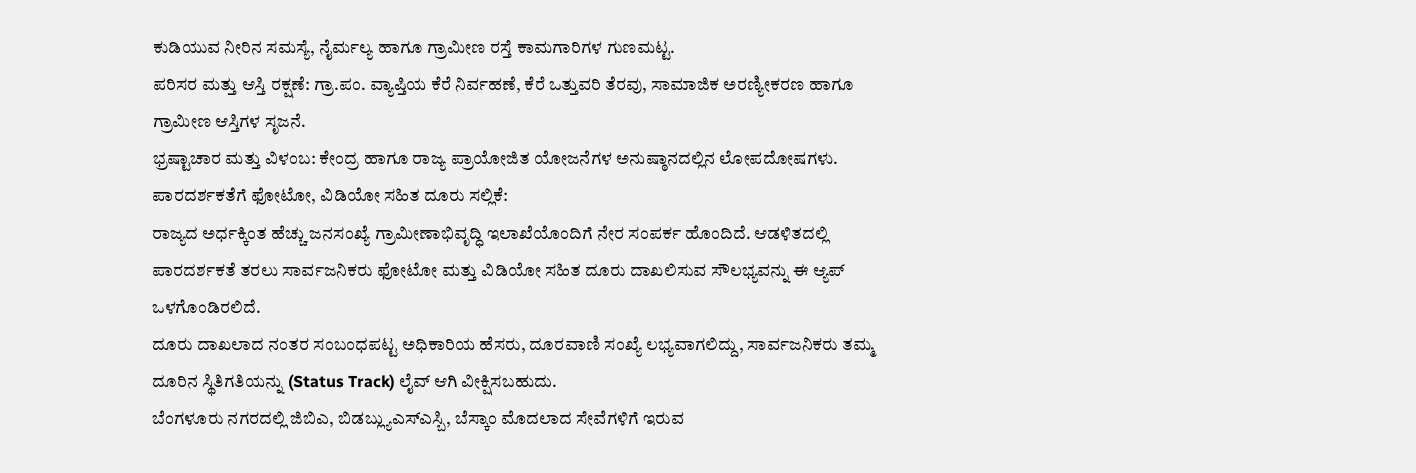ಕುಡಿಯುವ ನೀರಿನ ಸಮಸ್ಯೆ, ನೈರ್ಮಲ್ಯ ಹಾಗೂ ಗ್ರಾಮೀಣ ರಸ್ತೆ ಕಾಮಗಾರಿಗಳ ಗುಣಮಟ್ಟ.
ಪರಿಸರ ಮತ್ತು ಆಸ್ತಿ ರಕ್ಷಣೆ: ಗ್ರಾ.ಪಂ. ವ್ಯಾಪ್ತಿಯ ಕೆರೆ ನಿರ್ವಹಣೆ, ಕೆರೆ ಒತ್ತುವರಿ ತೆರವು, ಸಾಮಾಜಿಕ ಅರಣ್ಯೀಕರಣ ಹಾಗೂ ಗ್ರಾಮೀಣ ಆಸ್ತಿಗಳ ಸೃಜನೆ.
ಭ್ರಷ್ಟಾಚಾರ ಮತ್ತು ವಿಳಂಬ: ಕೇಂದ್ರ ಹಾಗೂ ರಾಜ್ಯ ಪ್ರಾಯೋಜಿತ ಯೋಜನೆಗಳ ಅನುಷ್ಠಾನದಲ್ಲಿನ ಲೋಪದೋಷಗಳು.
ಪಾರದರ್ಶಕತೆಗೆ ಫೋಟೋ, ವಿಡಿಯೋ ಸಹಿತ ದೂರು ಸಲ್ಲಿಕೆ:
ರಾಜ್ಯದ ಅರ್ಧಕ್ಕಿಂತ ಹೆಚ್ಚು ಜನಸಂಖ್ಯೆ ಗ್ರಾಮೀಣಾಭಿವೃದ್ಧಿ ಇಲಾಖೆಯೊಂದಿಗೆ ನೇರ ಸಂಪರ್ಕ ಹೊಂದಿದೆ. ಆಡಳಿತದಲ್ಲಿ ಪಾರದರ್ಶಕತೆ ತರಲು ಸಾರ್ವಜನಿಕರು ಫೋಟೋ ಮತ್ತು ವಿಡಿಯೋ ಸಹಿತ ದೂರು ದಾಖಲಿಸುವ ಸೌಲಭ್ಯವನ್ನು ಈ ಆ್ಯಪ್ ಒಳಗೊಂಡಿರಲಿದೆ.
ದೂರು ದಾಖಲಾದ ನಂತರ ಸಂಬಂಧಪಟ್ಟ ಅಧಿಕಾರಿಯ ಹೆಸರು, ದೂರವಾಣಿ ಸಂಖ್ಯೆ ಲಭ್ಯವಾಗಲಿದ್ದು, ಸಾರ್ವಜನಿಕರು ತಮ್ಮ ದೂರಿನ ಸ್ಥಿತಿಗತಿಯನ್ನು (Status Track) ಲೈವ್ ಆಗಿ ವೀಕ್ಷಿಸಬಹುದು.
ಬೆಂಗಳೂರು ನಗರದಲ್ಲಿ ಜಿಬಿಎ, ಬಿಡಬ್ಲ್ಯುಎಸ್ಎಸ್ಬಿ, ಬೆಸ್ಕಾಂ ಮೊದಲಾದ ಸೇವೆಗಳಿಗೆ ಇರುವ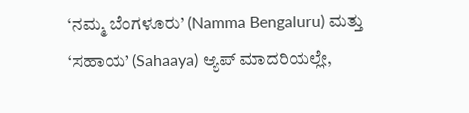‘ನಮ್ಮ ಬೆಂಗಳೂರು’ (Namma Bengaluru) ಮತ್ತು ‘ಸಹಾಯ’ (Sahaaya) ಆ್ಯಪ್ ಮಾದರಿಯಲ್ಲೇ,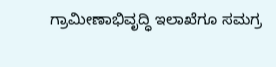ಗ್ರಾಮೀಣಾಭಿವೃದ್ಧಿ ಇಲಾಖೆಗೂ ಸಮಗ್ರ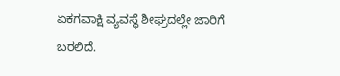ಏಕಗವಾಕ್ಷಿ ವ್ಯವಸ್ಥೆ ಶೀಘ್ರದಲ್ಲೇ ಜಾರಿಗೆ ಬರಲಿದೆ.